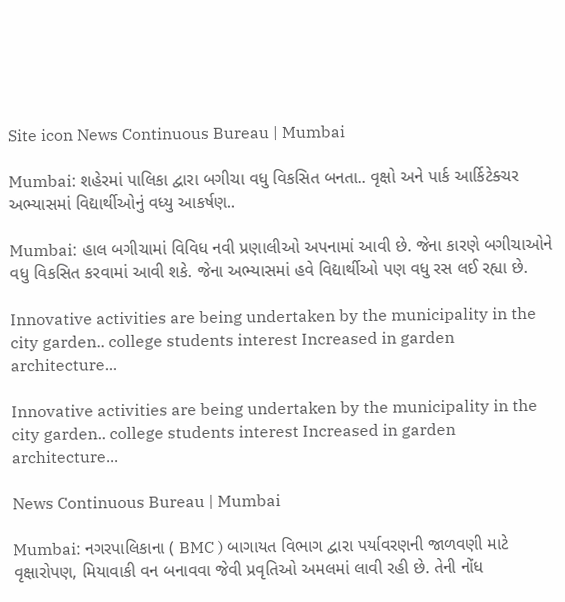Site icon News Continuous Bureau | Mumbai

Mumbai: શહેરમાં પાલિકા દ્વારા બગીચા વધુ વિકસિત બનતા.. વૃક્ષો અને પાર્ક આર્કિટેક્ચર અભ્યાસમાં વિદ્યાર્થીઓનું વધ્યુ આકર્ષણ..

Mumbai: હાલ બગીચામાં વિવિધ નવી પ્રણાલીઓ અપનામાં આવી છે. જેના કારણે બગીચાઓને વધુ વિકસિત કરવામાં આવી શકે. જેના અભ્યાસમાં હવે વિદ્યાર્થીઓ પણ વધુ રસ લઈ રહ્યા છે.

Innovative activities are being undertaken by the municipality in the city garden.. college students interest Increased in garden architecture...

Innovative activities are being undertaken by the municipality in the city garden.. college students interest Increased in garden architecture...

News Continuous Bureau | Mumbai

Mumbai: નગરપાલિકાના ( BMC ) બાગાયત વિભાગ દ્વારા પર્યાવરણની જાળવણી માટે વૃક્ષારોપણ, મિયાવાકી વન બનાવવા જેવી પ્રવૃતિઓ અમલમાં લાવી રહી છે. તેની નોંધ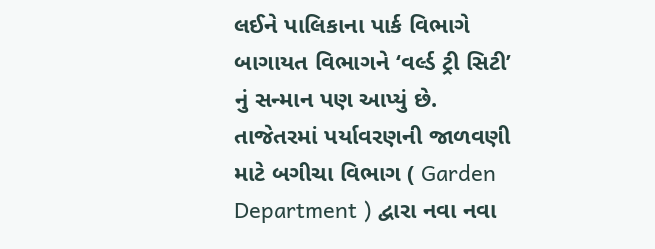લઈને પાલિકાના પાર્ક વિભાગે બાગાયત વિભાગને ‘વર્લ્ડ ટ્રી સિટી’ નું સન્માન પણ આપ્યું છે. તાજેતરમાં પર્યાવરણની જાળવણી માટે બગીચા વિભાગ ( Garden Department ) દ્વારા નવા નવા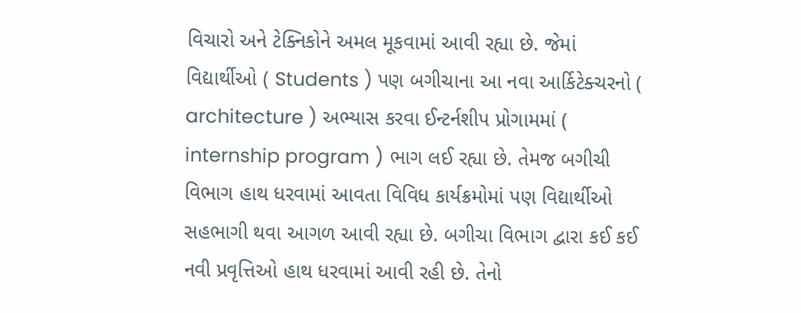વિચારો અને ટેક્નિકોને અમલ મૂકવામાં આવી રહ્યા છે. જેમાં વિદ્યાર્થીઓ ( Students ) પણ બગીચાના આ નવા આર્કિટેક્ચરનો ( architecture ) અભ્યાસ કરવા ઈન્ટર્નશીપ પ્રોગામમાં ( internship program ) ભાગ લઈ રહ્યા છે. તેમજ બગીચી વિભાગ હાથ ધરવામાં આવતા વિવિધ કાર્યક્રમોમાં પણ વિદ્યાર્થીઓ સહભાગી થવા આગળ આવી રહ્યા છે. બગીચા વિભાગ દ્વારા કઈ કઈ નવી પ્રવૃત્તિઓ હાથ ધરવામાં આવી રહી છે. તેનો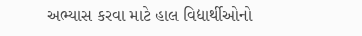અભ્યાસ કરવા માટે હાલ વિદ્યાર્થીઓનો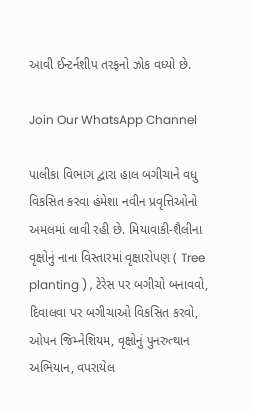આવી ઈન્ટર્નશીપ તરફનો ઝોક વધ્યો છે.

Join Our WhatsApp Channel

પાલીકા વિભાગ દ્વારા હાલ બગીચાને વધુ વિકસિત કરવા હંમેશા નવીન પ્રવૃત્તિઓનો અમલમાં લાવી રહી છે. મિયાવાકી-શૈલીના વૃક્ષોનું નાના વિસ્તારમાં વૃક્ષારોપણ ( Tree planting ) , ટેરેસ પર બગીચો બનાવવો, દિવાલવા પર બગીચાઓ વિકસિત કરવો, ઓપન જિમ્નેશિયમ, વૃક્ષોનું પુનરુત્થાન અભિયાન, વપરાયેલ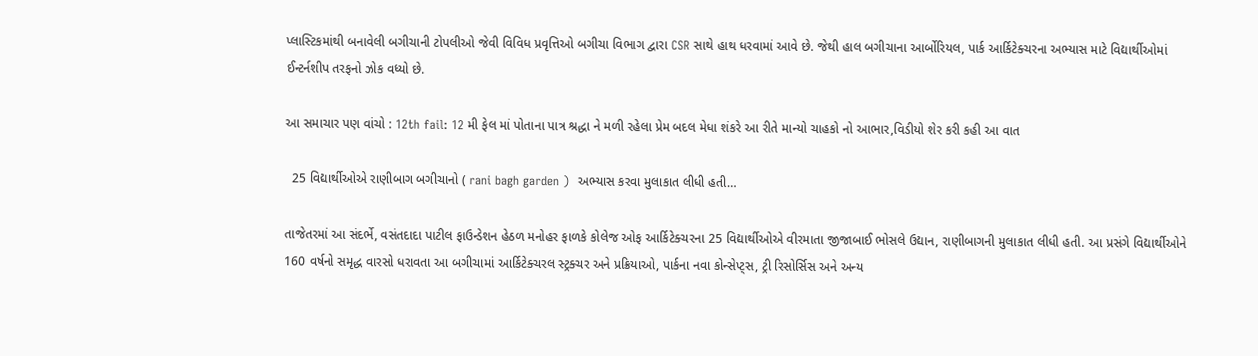પ્લાસ્ટિકમાંથી બનાવેલી બગીચાની ટોપલીઓ જેવી વિવિધ પ્રવૃત્તિઓ બગીચા વિભાગ દ્વારા CSR સાથે હાથ ધરવામાં આવે છે. જેથી હાલ બગીચાના આર્બોરિયલ, પાર્ક આર્કિટેક્ચરના અભ્યાસ માટે વિદ્યાર્થીઓમાં ઈન્ટર્નશીપ તરફનો ઝોક વધ્યો છે.

આ સમાચાર પણ વાંચો : 12th fail: 12 મી ફેલ માં પોતાના પાત્ર શ્રદ્ધા ને મળી રહેલા પ્રેમ બદલ મેધા શંકરે આ રીતે માન્યો ચાહકો નો આભાર,વિડીયો શેર કરી કહી આ વાત

  25 વિદ્યાર્થીઓએ રાણીબાગ બગીચાનો ( rani bagh garden )  અભ્યાસ કરવા મુલાકાત લીધી હતી…

તાજેતરમાં આ સંદર્ભે, વસંતદાદા પાટીલ ફાઉન્ડેશન હેઠળ મનોહર ફાળકે કોલેજ ઓફ આર્કિટેક્ચરના 25 વિદ્યાર્થીઓએ વીરમાતા જીજાબાઈ ભોસલે ઉદ્યાન, રાણીબાગની મુલાકાત લીધી હતી. આ પ્રસંગે વિદ્યાર્થીઓને 160 વર્ષનો સમૃદ્ધ વારસો ધરાવતા આ બગીચામાં આર્કિટેક્ચરલ સ્ટ્રક્ચર અને પ્રક્રિયાઓ, પાર્કના નવા કોન્સેપ્ટ્સ, ટ્રી રિસોર્સિસ અને અન્ય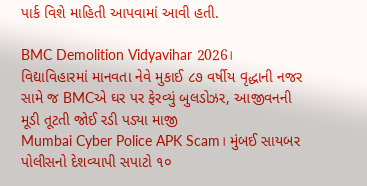પાર્ક વિશે માહિતી આપવામાં આવી હતી.

BMC Demolition Vidyavihar 2026। વિદ્યાવિહારમાં માનવતા નેવે મુકાઈ ૮૭ વર્ષીય વૃદ્ધાની નજર સામે જ BMCએ ઘર પર ફેરવ્યું બુલડોઝર, આજીવનની મૂડી તૂટતી જોઈ રડી પડ્યા માજી
Mumbai Cyber Police APK Scam। મુંબઈ સાયબર પોલીસનો દેશવ્યાપી સપાટો ૧૦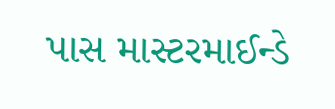પાસ માસ્ટરમાઈન્ડે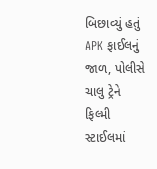બિછાવ્યું હતું APK ફાઈલનું જાળ, પોલીસે ચાલુ ટ્રેને ફિલ્મી સ્ટાઈલમાં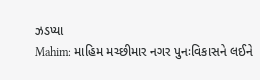ઝડપ્યા
Mahim: માહિમ મચ્છીમાર નગર પુનઃવિકાસને લઈને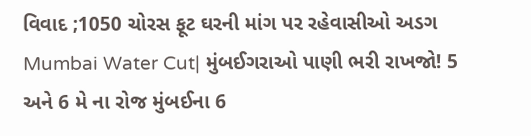વિવાદ ;1050 ચોરસ ફૂટ ઘરની માંગ પર રહેવાસીઓ અડગ
Mumbai Water Cut| મુંબઈગરાઓ પાણી ભરી રાખજો! 5 અને 6 મે ના રોજ મુંબઈના 6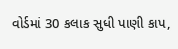વોર્ડમાં 30 કલાક સુધી પાણી કાપ,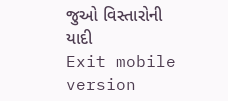જુઓ વિસ્તારોની યાદી
Exit mobile version